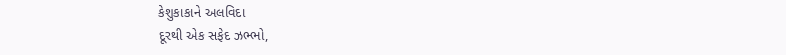કેશુકાકાને અલવિદા
દૂરથી એક સફેદ ઝભ્ભો,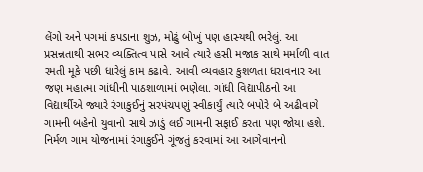લેંગો અને પગમાં કપડાના શુઝ, મોઢું બોખું પણ હાસ્યથી ભરેલું. આ પ્રસન્નતાથી સભર વ્યક્તિત્વ પાસે આવે ત્યારે હસી મજાક સાથે મર્માળી વાત રમતી મૂકે પછી ધારેલું કામ કઢાવે. આવી વ્યવહાર કુશળતા ધરાવનાર આ જણ મહાત્મા ગાંધીની પાઠશાળામાં ભણેલા. ગાંધી વિદ્યાપીઠનો આ વિદ્યાર્થીએ જ્યારે રંગાકુઈનું સરપંચપણું સ્વીકાર્યું ત્યારે બપોરે બે અઢીવાગે ગામની બહેનો યુવાનો સાથે ઝાડું લઈ ગામની સફાઈ કરતા પણ જોયા હશે. નિર્મળ ગામ યોજનામાં રંગાકુઈને ગૂંજતું કરવામાં આ આગેવાનનો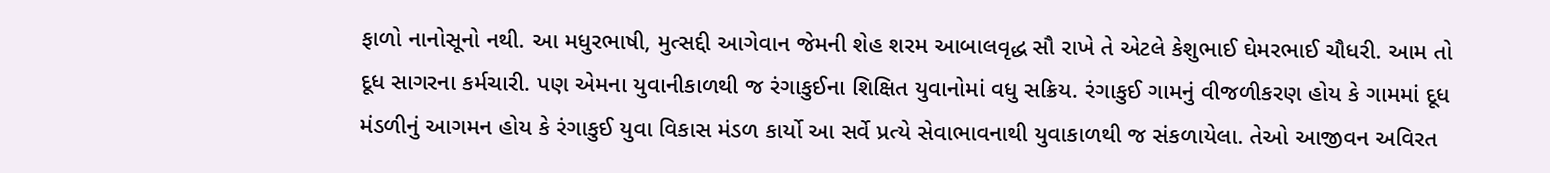ફાળો નાનોસૂનો નથી. આ મધુરભાષી, મુત્સદ્દી આગેવાન જેમની શેહ શરમ આબાલવૃદ્ધ સૌ રાખે તે એટલે કેશુભાઈ ઘેમરભાઈ ચૌધરી. આમ તો દૂધ સાગરના કર્મચારી. પણ એમના યુવાનીકાળથી જ રંગાકુઈના શિક્ષિત યુવાનોમાં વધુ સક્રિય. રંગાકુઈ ગામનું વીજળીકરણ હોય કે ગામમાં દૂધ મંડળીનું આગમન હોય કે રંગાકુઈ યુવા વિકાસ મંડળ કાર્યો આ સર્વે પ્રત્યે સેવાભાવનાથી યુવાકાળથી જ સંકળાયેલા. તેઓ આજીવન અવિરત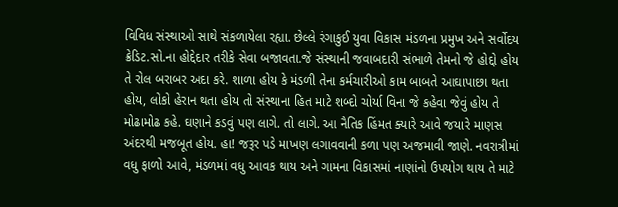વિવિધ સંસ્થાઓ સાથે સંકળાયેલા રહ્યા. છેલ્લે રંગાકુઈ યુવા વિકાસ મંડળના પ્રમુખ અને સર્વોદય ક્રેડિટ.સો.ના હોદ્દેદાર તરીકે સેવા બજાવતા.જે સંસ્થાની જવાબદારી સંભાળે તેમનો જે હોદ્દો હોય તે રોલ બરાબર અદા કરે. શાળા હોય કે મંડળી તેના કર્મચારીઓ કામ બાબતે આઘાપાછા થતા હોય, લોકો હેરાન થતા હોય તો સંસ્થાના હિત માટે શબ્દો ચોર્યા વિના જે કહેવા જેવું હોય તે મોઢામોઢ કહે. ઘણાને કડવું પણ લાગે. તો લાગે. આ નૈતિક હિંમત ક્યારે આવે જયારે માણસ અંદરથી મજબૂત હોય. હા! જરૂર પડે માખણ લગાવવાની કળા પણ અજમાવી જાણે. નવરાત્રીમાં વધુ ફાળો આવે, મંડળમાં વધુ આવક થાય અને ગામના વિકાસમાં નાણાંનો ઉપયોગ થાય તે માટે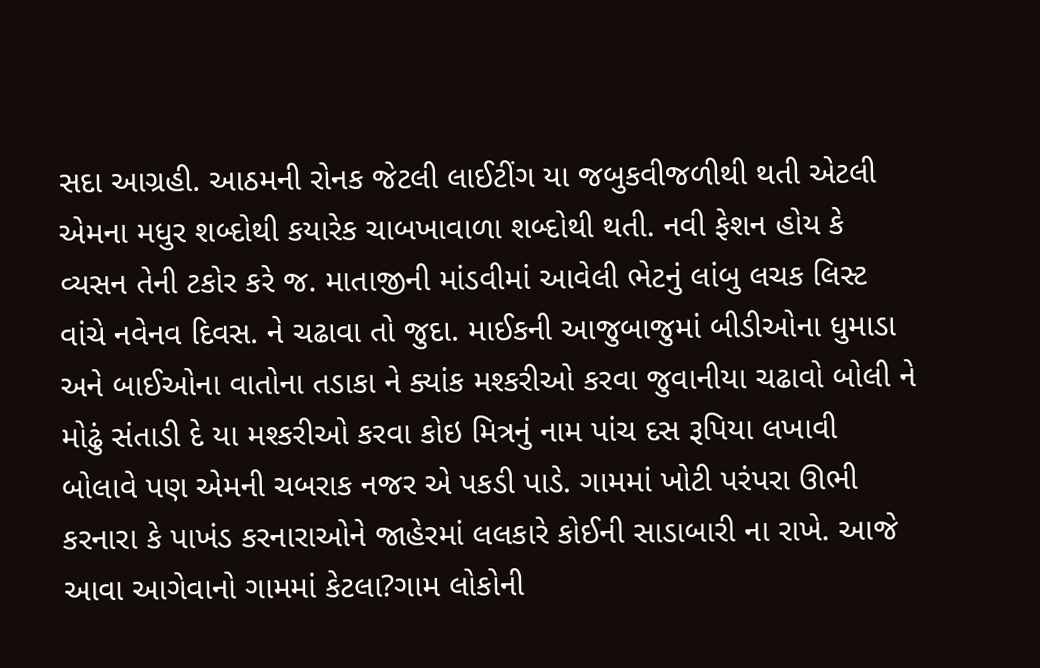સદા આગ્રહી. આઠમની રોનક જેટલી લાઈટીંગ યા જબુકવીજળીથી થતી એટલી એમના મધુર શબ્દોથી કયારેક ચાબખાવાળા શબ્દોથી થતી. નવી ફેશન હોય કે વ્યસન તેની ટકોર કરે જ. માતાજીની માંડવીમાં આવેલી ભેટનું લાંબુ લચક લિસ્ટ વાંચે નવેનવ દિવસ. ને ચઢાવા તો જુદા. માઈકની આજુબાજુમાં બીડીઓના ધુમાડા અને બાઈઓના વાતોના તડાકા ને ક્યાંક મશ્કરીઓ કરવા જુવાનીયા ચઢાવો બોલી ને મોઢું સંતાડી દે યા મશ્કરીઓ કરવા કોઇ મિત્રનું નામ પાંચ દસ રૂપિયા લખાવી બોલાવે પણ એમની ચબરાક નજર એ પકડી પાડે. ગામમાં ખોટી પરંપરા ઊભી કરનારા કે પાખંડ કરનારાઓને જાહેરમાં લલકારે કોઈની સાડાબારી ના રાખે. આજે આવા આગેવાનો ગામમાં કેટલા?ગામ લોકોની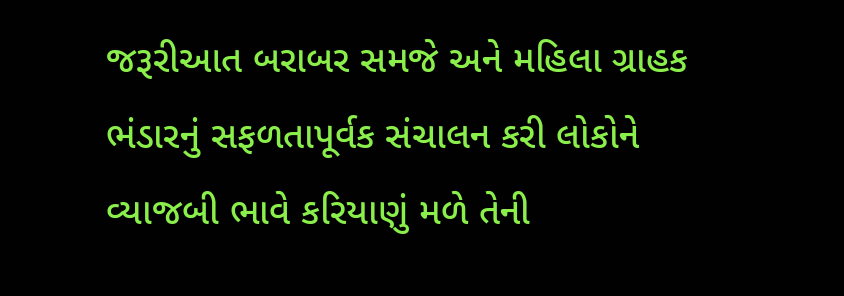જરૂરીઆત બરાબર સમજે અને મહિલા ગ્રાહક ભંડારનું સફળતાપૂર્વક સંચાલન કરી લોકોને વ્યાજબી ભાવે કરિયાણું મળે તેની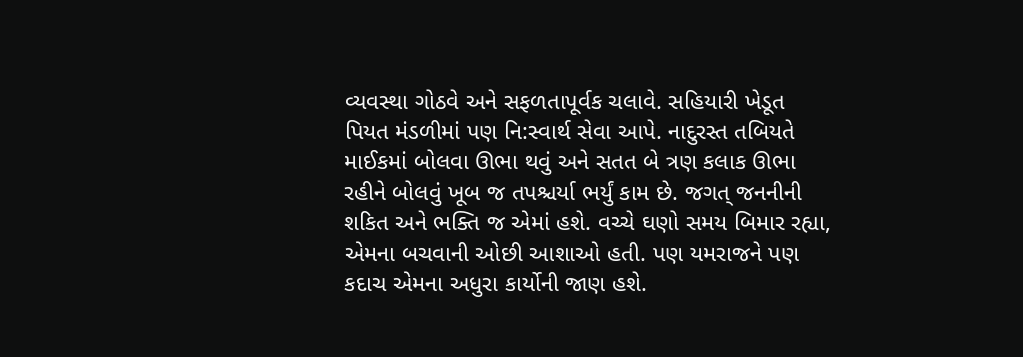વ્યવસ્થા ગોઠવે અને સફળતાપૂર્વક ચલાવે. સહિયારી ખેડૂત પિયત મંડળીમાં પણ નિ:સ્વાર્થ સેવા આપે. નાદુરસ્ત તબિયતે માઈકમાં બોલવા ઊભા થવું અને સતત બે ત્રણ કલાક ઊભા રહીને બોલવું ખૂબ જ તપશ્ચર્યા ભર્યું કામ છે. જગત્ જનનીની શકિત અને ભક્તિ જ એમાં હશે. વચ્ચે ઘણો સમય બિમાર રહ્યા, એમના બચવાની ઓછી આશાઓ હતી. પણ યમરાજને પણ કદાચ એમના અધુરા કાર્યોની જાણ હશે.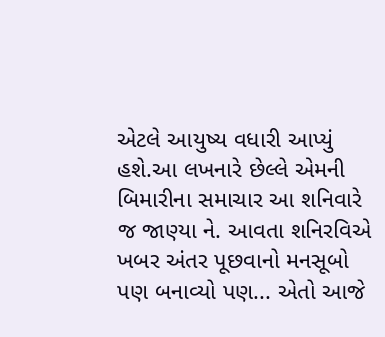એટલે આયુષ્ય વધારી આપ્યું હશે.આ લખનારે છેલ્લે એમની બિમારીના સમાચાર આ શનિવારે જ જાણ્યા ને. આવતા શનિરવિએ ખબર અંતર પૂછવાનો મનસૂબો પણ બનાવ્યો પણ... એતો આજે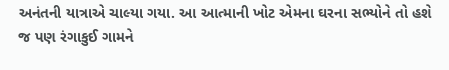અનંતની યાત્રાએ ચાલ્યા ગયા. આ આત્માની ખોટ એમના ઘરના સભ્યોને તો હશે જ પણ રંગાકુઈ ગામને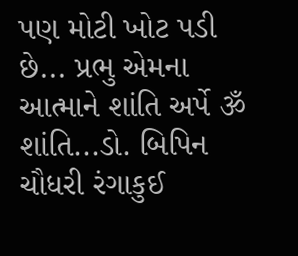પણ મોટી ખોટ પડી છે... પ્રભુ એમના આત્માને શાંતિ અર્પે ૐ શાંતિ...ડો. બિપિન ચૌધરી રંગાકુઈ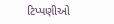ટિપ્પણીઓ